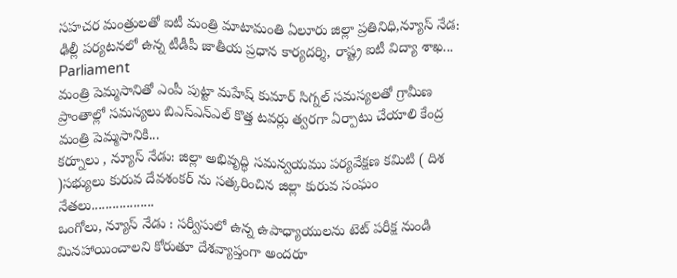సహచర మంత్రులతో ఐటీ మంత్రి మాటామంతి ఏలూరు జిల్లా ప్రతినిధి,న్యూస్ నేడ: ఢిల్లీ పర్యటనలో ఉన్న టీడీపీ జాతీయ ప్రధాన కార్యదర్శి, రాష్ట్ర ఐటీ విద్యా శాఖ...
Parliament
మంత్రి పెమ్మసానితో ఎంపీ పుట్టా మహేష్ కుమార్ సిగ్నల్ సమస్యలతో గ్రామీణ ప్రాంతాల్లో సమస్యలు బిఎస్ఎన్ఎల్ కొత్త టవర్లు త్వరగా ఏర్పాటు చేయాలి కేంద్ర మంత్రి పెమ్మసానికి...
కర్నూలు , న్యూస్ నేడు: జిల్లా అభివృద్ధి సమన్వయము పర్యవేక్షణ కమిటి ( దిశ )సభ్యులు కురువ దేవశంకర్ ను సత్కరించిన జిల్లా కురువ సంఘం నేతలు..................
ఒంగోలు, న్యూస్ నేడు : సర్వీసులో ఉన్న ఉపాధ్యాయులను టెట్ పరీక్ష నుండి మినహాయించాలని కోరుతూ దేశవ్యాప్తంగా అందరూ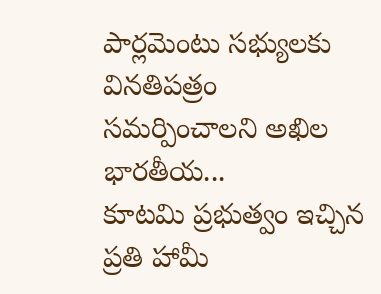పార్లమెంటు సభ్యులకు వినతిపత్రం సమర్పించాలని అఖిల భారతీయ...
కూటమి ప్రభుత్వం ఇచ్చిన ప్రతి హామీ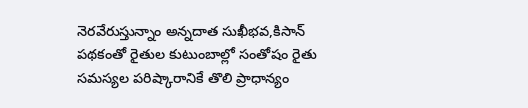నెరవేరుస్తున్నాం అన్నదాత సుఖీభవ,కిసాన్ పథకంతో రైతుల కుటుంబాల్లో సంతోషం రైతు సమస్యల పరిష్కారానికే తొలి ప్రాధాన్యం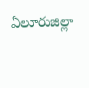ఏలూరుజిల్లా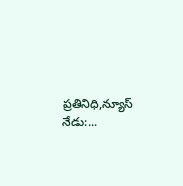ప్రతినిధి,న్యూస్ నేడు:...